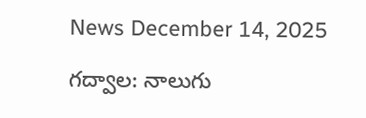News December 14, 2025

గద్వాల: నాలుగు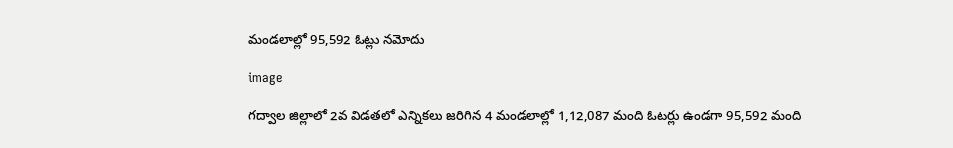మండలాల్లో 95,592 ఓట్లు నమోదు

image

గద్వాల జిల్లాలో 2వ విడతలో ఎన్నికలు జరిగిన 4 మండలాల్లో 1,12,087 మంది ఓటర్లు ఉండగా 95,592 మంది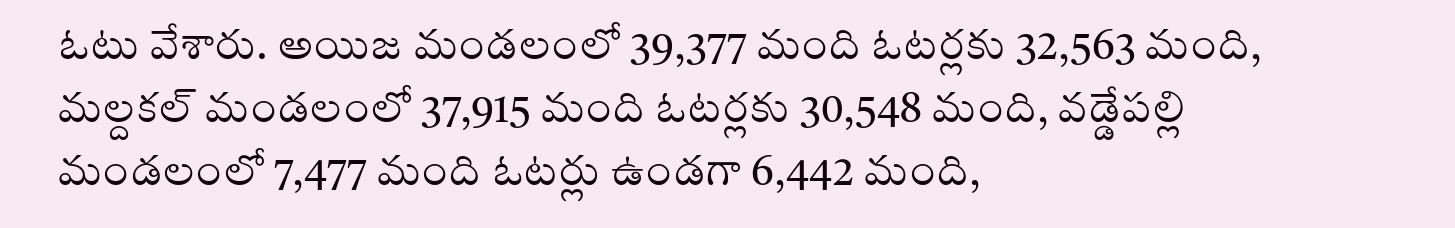ఓటు వేశారు. అయిజ మండలంలో 39,377 మంది ఓటర్లకు 32,563 మంది, మల్దకల్ మండలంలో 37,915 మంది ఓటర్లకు 30,548 మంది, వడ్డేపల్లి మండలంలో 7,477 మంది ఓటర్లు ఉండగా 6,442 మంది,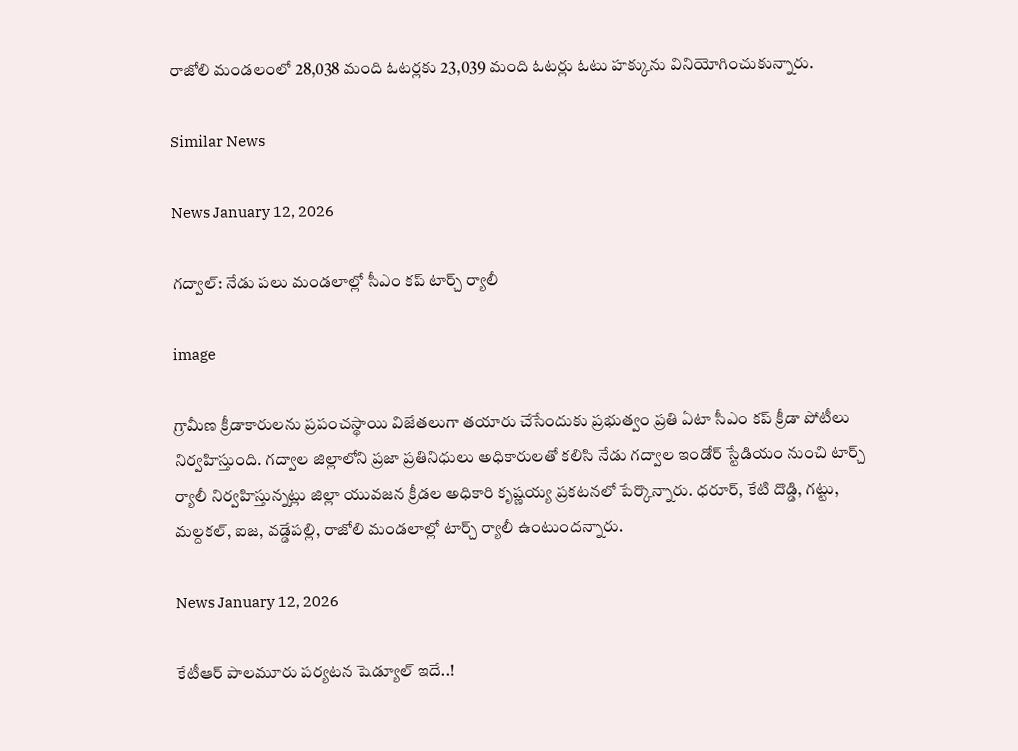రాజోలి మండలంలో 28,038 మంది ఓటర్లకు 23,039 మంది ఓటర్లు ఓటు హక్కును వినియోగించుకున్నారు.

Similar News

News January 12, 2026

గద్వాల్: నేడు పలు మండలాల్లో సీఎం కప్ టార్చ్ ర్యాలీ

image

గ్రామీణ క్రీడాకారులను ప్రపంచస్థాయి విజేతలుగా తయారు చేసేందుకు ప్రభుత్వం ప్రతి ఏటా సీఎం కప్ క్రీడా పోటీలు నిర్వహిస్తుంది. గద్వాల జిల్లాలోని ప్రజా ప్రతినిధులు అధికారులతో కలిసి నేడు గద్వాల ఇండోర్ స్టేడియం నుంచి టార్చ్ ర్యాలీ నిర్వహిస్తున్నట్లు జిల్లా యువజన క్రీడల అధికారి కృష్ణయ్య ప్రకటనలో పేర్కొన్నారు. ధరూర్, కేటి దొడ్డి, గట్టు, మల్దకల్, ఐజ, వడ్డేపల్లి, రాజోలి మండలాల్లో టార్చ్ ర్యాలీ ఉంటుందన్నారు.

News January 12, 2026

కేటీఆర్ పాలమూరు పర్యటన షెడ్యూల్ ఇదే..!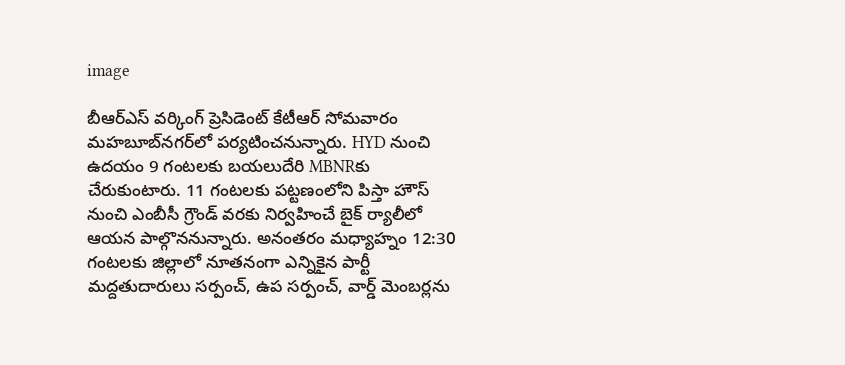image

బీఆర్ఎస్ వర్కింగ్ ప్రెసిడెంట్ కేటీఆర్ సోమవారం మహబూబ్‌నగర్‌లో పర్యటించనున్నారు. HYD నుంచి ఉదయం 9 గంటలకు బయలుదేరి MBNRకు చేరుకుంటారు. 11 గంటలకు పట్టణంలోని పిస్తా హౌస్ నుంచి ఎంబీసీ గ్రౌండ్ వరకు నిర్వహించే బైక్ ర్యాలీలో ఆయన పాల్గొననున్నారు. అనంతరం మధ్యాహ్నం 12:30 గంటలకు జిల్లాలో నూతనంగా ఎన్నికైన పార్టీ మద్దతుదారులు సర్పంచ్, ఉప సర్పంచ్, వార్డ్ మెంబర్లను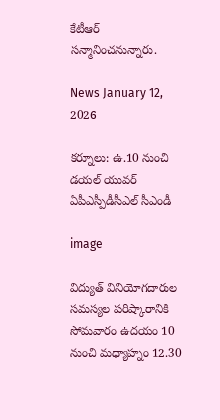కేటీఆర్ సన్మానించనున్నారు.

News January 12, 2026

కర్నూలు: ఉ.10 నుంచి డయల్ యువర్ ఏపీఎస్పీడీసీఎల్ సీఎండీ

image

విద్యుత్ వినియోగదారుల సమస్యల పరిష్కారానికి సోమవారం ఉదయం 10 నుంచి మధ్యాహ్నం 12.30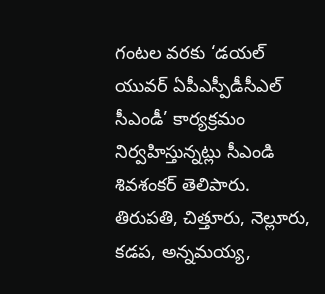గంటల వరకు ‘డయల్ యువర్ ఏపీఎస్పీడీసీఎల్ సీఎండీ’ కార్యక్రమం నిర్వహిస్తున్నట్లు సీఎండి శివశంకర్ తెలిపారు. తిరుపతి, చిత్తూరు, నెల్లూరు, కడప, అన్నమయ్య,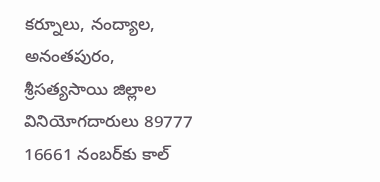కర్నూలు, నంద్యాల, అనంతపురం, శ్రీసత్యసాయి జిల్లాల వినియోగదారులు 89777 16661 నంబర్‌కు కాల్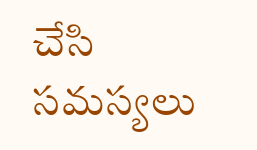చేసి సమస్యలు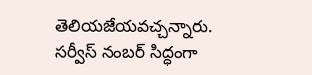తెలియజేయవచ్చన్నారు. సర్వీస్ నంబర్ సిద్ధంగా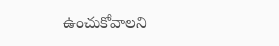ఉంచుకోవాలని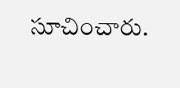సూచించారు.